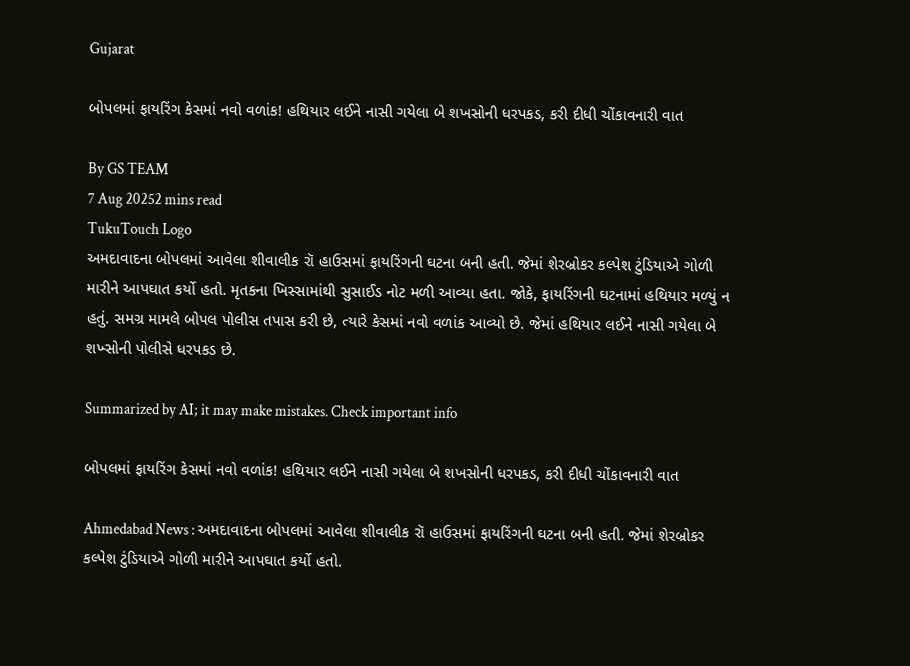Gujarat

બોપલમાં ફાયરિંગ કેસમાં નવો વળાંક! હથિયાર લઈને નાસી ગયેલા બે શખસોની ધરપકડ, કરી દીધી ચોંકાવનારી વાત

By GS TEAM
7 Aug 20252 mins read
TukuTouch Logo
અમદાવાદના બોપલમાં આવેલા શીવાલીક રૉ હાઉસમાં ફાયરિંગની ઘટના બની હતી. જેમાં શેરબ્રોકર કલ્પેશ ટુંડિયાએ ગોળી મારીને આપઘાત કર્યો હતો. મૃતકના ખિસ્સામાંથી સુસાઈડ નોટ મળી આવ્યા હતા. જોકે, ફાયરિંગની ઘટનામાં હથિયાર મળ્યું ન હતું. સમગ્ર મામલે બોપલ પોલીસ તપાસ કરી છે, ત્યારે કેસમાં નવો વળાંક આવ્યો છે. જેમાં હથિયાર લઈને નાસી ગયેલા બે શખ્સોની પોલીસે ધરપકડ છે.

Summarized by AI; it may make mistakes. Check important info

બોપલમાં ફાયરિંગ કેસમાં નવો વળાંક! હથિયાર લઈને નાસી ગયેલા બે શખસોની ધરપકડ, કરી દીધી ચોંકાવનારી વાત

Ahmedabad News : અમદાવાદના બોપલમાં આવેલા શીવાલીક રૉ હાઉસમાં ફાયરિંગની ઘટના બની હતી. જેમાં શેરબ્રોકર કલ્પેશ ટુંડિયાએ ગોળી મારીને આપઘાત કર્યો હતો.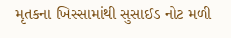મૃતકના ખિસ્સામાંથી સુસાઈડ નોટ મળી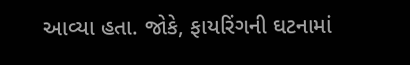આવ્યા હતા. જોકે, ફાયરિંગની ઘટનામાં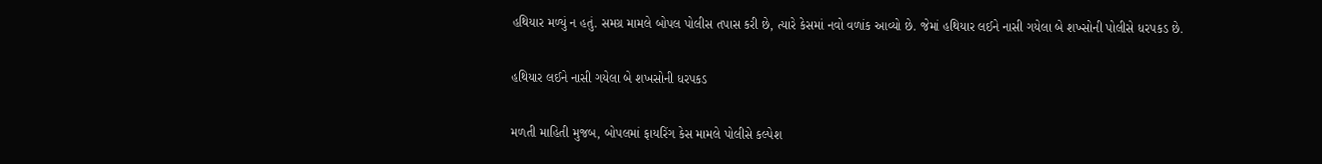હથિયાર મળ્યું ન હતું. સમગ્ર મામલે બોપલ પોલીસ તપાસ કરી છે, ત્યારે કેસમાં નવો વળાંક આવ્યો છે. જેમાં હથિયાર લઈને નાસી ગયેલા બે શખ્સોની પોલીસે ધરપકડ છે.

હથિયાર લઈને નાસી ગયેલા બે શખસોની ધરપકડ

મળતી માહિતી મુજબ, બોપલમાં ફાયરિંગ કેસ મામલે પોલીસે કલ્પેશ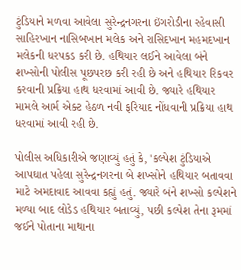ટુંડિયાને મળવા આવેલા સુરેન્દ્રનગરના ઇંગરોડીના રહેવાસી સાહિરખાન નાસિબખાન મલેક અને રાસિદખાન મહમદખાન મલેકની ધરપકડ કરી છે. હથિયાર લઈને આવેલા બંને શખ્સોની પોલીસ પૂછપરછ કરી રહી છે અને હથિયાર રિકવર કરવાની પ્રક્રિયા હાથ ધરવામાં આવી છે. જ્યારે હથિયાર મામલે આર્મ એક્ટ હેઠળ નવી ફરિયાદ નોંધવાની પ્રક્રિયા હાથ ધરવામાં આવી રહી છે.

પોલીસ અધિકારીએ જણાવ્યું હતું કે, 'કલ્પેશ ટુંડિયાએ આપઘાત પહેલા સુરેન્દ્રનગરના બે શખ્સોને હથિયાર બતાવવા માટે અમદાવાદ આવવા કહ્યું હતું. જ્યારે બંને શખ્સો કલ્પેશને મળ્યા બાદ લોડેડ હથિયાર બતાવ્યું, પછી કલ્પેશ તેના રૂમમાં જઈને પોતાના માથાના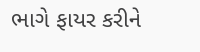ભાગે ફાયર કરીને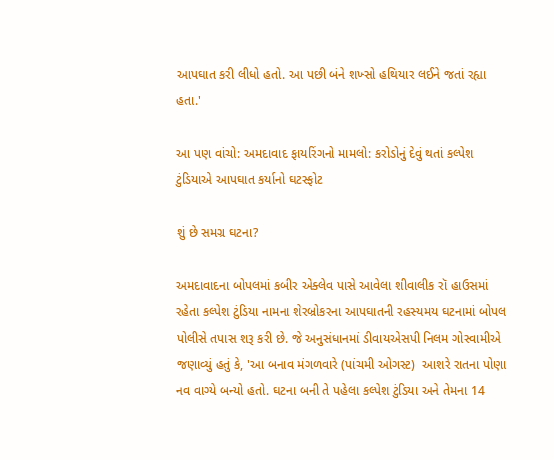આપઘાત કરી લીધો હતો. આ પછી બંને શખ્સો હથિયાર લઈને જતાં રહ્યા હતા.'

આ પણ વાંચો: અમદાવાદ ફાયરિંગનો મામલો: કરોડોનું દેવું થતાં કલ્પેશ ટુંડિયાએ આપઘાત કર્યાનો ઘટસ્ફોટ

શું છે સમગ્ર ઘટના?

અમદાવાદના બોપલમાં કબીર એક્લેવ પાસે આવેલા શીવાલીક રૉ હાઉસમાં રહેતા કલ્પેશ ટુંડિયા નામના શેરબ્રોકરના આપઘાતની રહસ્યમય ઘટનામાં બોપલ પોલીસે તપાસ શરૂ કરી છે. જે અનુસંધાનમાં ડીવાયએસપી નિલમ ગોસ્વામીએ જણાવ્યું હતું કે, 'આ બનાવ મંગળવારે (પાંચમી ઓગસ્ટ)  આશરે રાતના પોણા નવ વાગ્યે બન્યો હતો. ઘટના બની તે પહેલા કલ્પેશ ટુંડિયા અને તેમના 14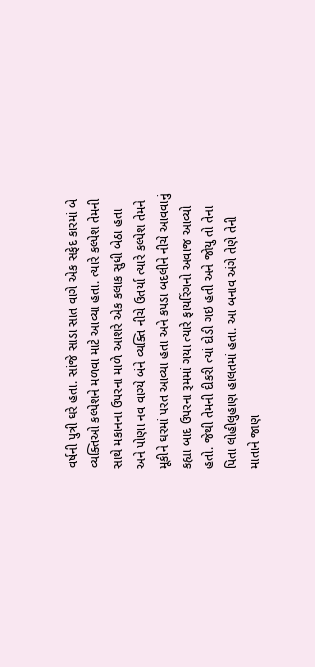વર્ષની પુત્રી ઘરે હતા. સાંજે સાડા સાત વાગે એક સફેદ કારમાં બે વ્યક્તિઓ કલ્પેશને મળવા માટે આવ્યા હતા. ત્યારે કલ્પેશ તેમની સાથે મકાનના ઉપરના માળે આશરે એક કલાક સુધી બેઠા હતા અને પોણા નવ વાગ્યે બંને વ્યક્તિ નીચે ઉતર્યા ત્યારે કલ્પેશ તેમને મૂકીને ઘરમાં પરત આવ્યા હતા અને કપડા બદલીને નીચે આવવાનું કહ્યા બાદ ઉપરના રૂમમાં ગયા ત્યારે ફાયરિંગનો અવાજ આવ્યો હતો. જેથી તેમની દીકરી ત્યાં દોડી ગઇ હતી અને જોયુ તો તેના પિતા લોહીલુહાણ હાલતમાં હતા. આ બનાવ અંગે તેણે તેની માતાને જાણ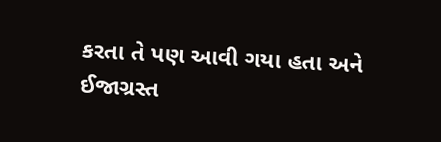કરતા તે પણ આવી ગયા હતા અને ઈજાગ્રસ્ત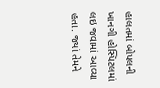હાલતમાં બોપલની ખાનગી હોસ્પિટલમાં લઇ જવામાં આવ્યા હતા. જ્યાં તેમને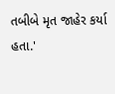તબીબે મૃત જાહેર કર્યા હતા.'